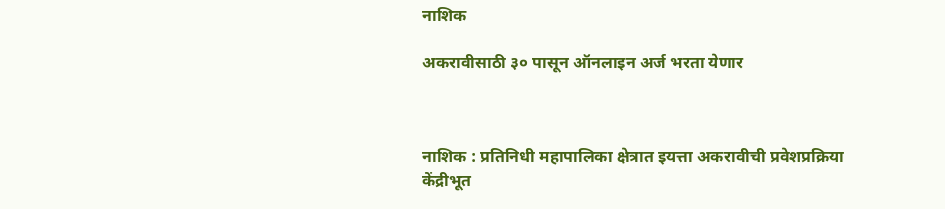नाशिक

अकरावीसाठी ३० पासून ऑनलाइन अर्ज भरता येणार



नाशिक : प्रतिनिधी महापालिका क्षेत्रात इयत्ता अकरावीची प्रवेशप्रक्रिया केंद्रीभूत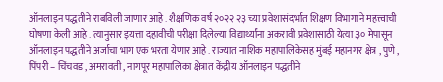ऑनलाइन पद्धतीने राबविली जाणार आहे . शैक्षणिक वर्ष २०२२ २३ च्या प्रवेशासंदर्भात शिक्षण विभागाने महत्त्वाची घोषणा केली आहे . त्यानुसार इयत्ता दहावीची परीक्षा दिलेल्या विद्यार्थ्यांना अकरावी प्रवेशासाठी येत्या ३० मेपासून ऑनलाइन पद्धतीने अर्जाचा भाग एक भरता येणार आहे . राज्यात नाशिक महापालिकेसह मुंबई महानगर क्षेत्र , पुणे , पिंपरी – चिंचवड , अमरावती , नागपूर महापालिका क्षेत्रात केंद्रीय ऑनलाइन पद्धतीने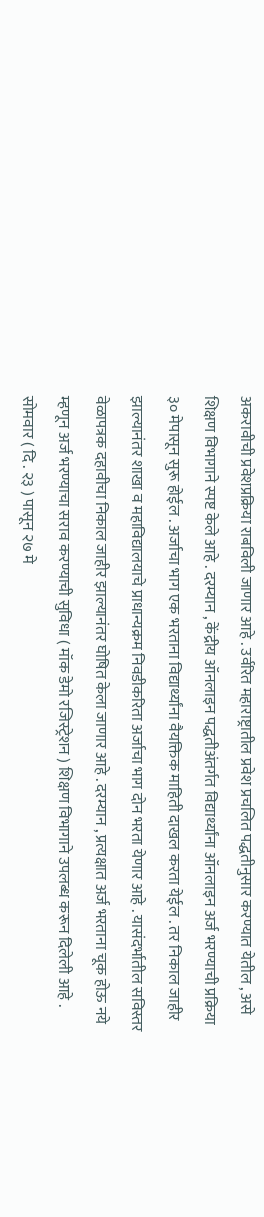अकरावीची प्रवेशप्रक्रिया राबविली जाणार आहे . उर्वरित महाराष्ट्रातील प्रवेश प्रचलित पद्धतीनुसार करण्यात येतील , असे शिक्षण विभागाने स्पष्ट केले आहे . दरम्यान , केंद्रीय ऑनलाइन पद्धतीअंतर्गत विद्यार्थ्यांना ऑनलाइन अर्ज भरण्याची प्रक्रिया ३० मेपासून सुरू होईल . अर्जाचा भाग एक भरताना विद्यार्थ्यांना वैयक्तिक माहिती दाखल करता येईल . तर निकाल जाहीर झाल्यानंतर शाखा व महाविद्यालयाचे प्राधान्यक्रम निवडीकरिता अर्जाचा भाग दोन भरता येणार आहे . यासंदर्भातील सविस्तर वेळापत्रक दहावीचा निकाल जाहीर झाल्यानंतर घोषित केला जाणार आहे . दरम्यान , प्रत्यक्षात अर्ज भरताना चूक होऊ नये म्हणून अर्ज भरण्याचा सराव करण्याची सुविधा ( मॉक डेमो रजिस्ट्रेशन ) शिक्षण विभागाने उपलब्ध करून दिलेली आहे . सोमवार ( दि . २३ ) पासून २७ मे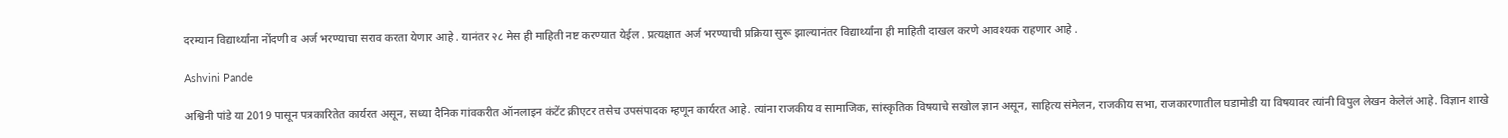दरम्यान विद्यार्थ्यांना नोंदणी व अर्ज भरण्याचा सराव करता येणार आहे . यानंतर २८ मेस ही माहिती नष्ट करण्यात येईल . प्रत्यक्षात अर्ज भरण्याची प्रक्रिया सुरू झाल्यानंतर विद्यार्थ्यांना ही माहिती दाखल करणे आवश्यक राहणार आहे .

Ashvini Pande

अश्विनी पांडे या 2019 पासून पत्रकारितेत कार्यरत असून, सध्या दैनिक गांवकरीत ऑनलाइन कंटेंट क्रीएटर तसेच उपसंपादक म्हणून कार्यरत आहे. त्यांना राजकीय व सामाजिक, सांस्कृतिक विषयाचे सखोल ज्ञान असून, साहित्य संमेलन, राजकीय सभा, राजकारणातील घडामोडी या विषयावर त्यांनी विपुल लेखन केलेलं आहे. विज्ञान शाखे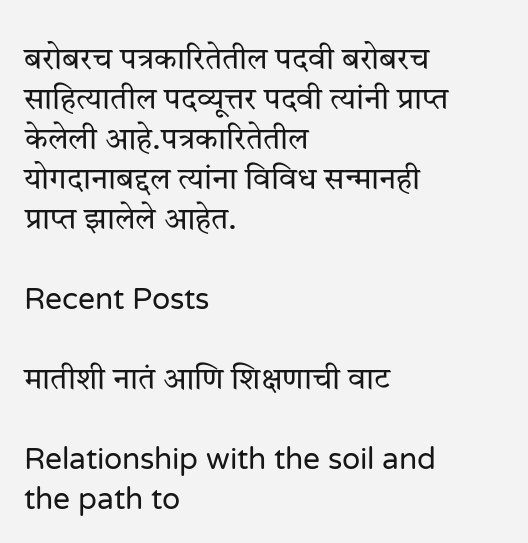बरोबरच पत्रकारितेतील पदवी बरोबरच साहित्यातील पदव्यूत्तर पदवी त्यांनी प्राप्त केलेली आहे.पत्रकारितेतील योगदानाबद्दल त्यांना विविध सन्मानही प्राप्त झालेले आहेत.

Recent Posts

मातीशी नातं आणि शिक्षणाची वाट

Relationship with the soil and the path to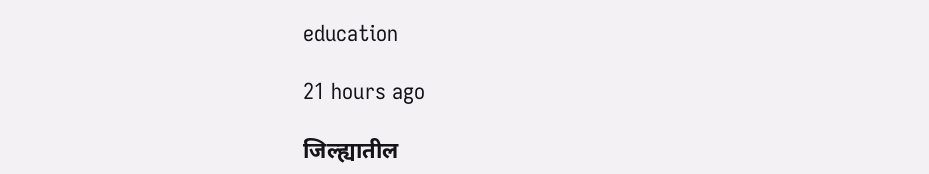education

21 hours ago

जिल्ह्यातील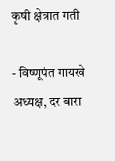कृषी क्षेत्रात गती

- विष्णूपंत गायखे अध्यक्ष, दर बारा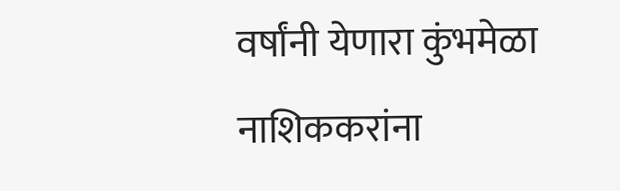वर्षांनी येणारा कुंभमेळा नाशिककरांना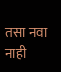तसा नवा नाही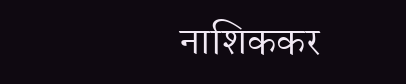नाशिककर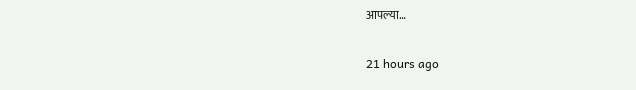आपल्या…

21 hours ago